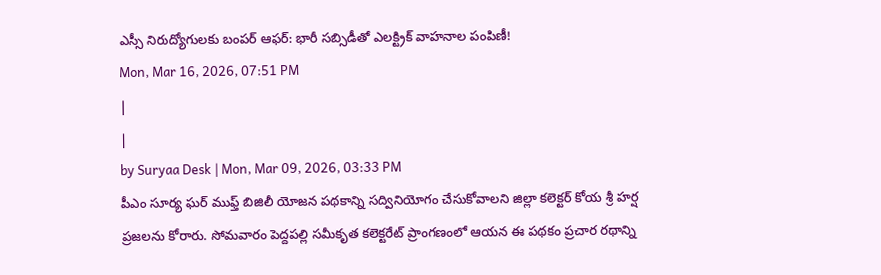ఎస్సీ నిరుద్యోగులకు బంపర్ ఆఫర్: భారీ సబ్సిడీతో ఎలక్ట్రిక్ వాహనాల పంపిణీ!
Mon, Mar 16, 2026, 07:51 PM
|
|
by Suryaa Desk | Mon, Mar 09, 2026, 03:33 PM
పీఎం సూర్య ఘర్ ముఫ్త్ బిజిలీ యోజన పథకాన్ని సద్వినియోగం చేసుకోవాలని జిల్లా కలెక్టర్ కోయ శ్రీ హర్ష ప్రజలను కోరారు. సోమవారం పెద్దపల్లి సమీకృత కలెక్టరేట్ ప్రాంగణంలో ఆయన ఈ పథకం ప్రచార రథాన్ని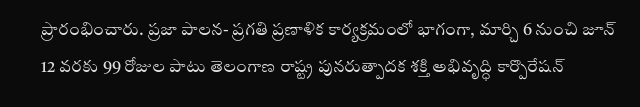ప్రారంభించారు. ప్రజా పాలన- ప్రగతి ప్రణాళిక కార్యక్రమంలో భాగంగా, మార్చి 6 నుంచి జూన్ 12 వరకు 99 రోజుల పాటు తెలంగాణ రాష్ట్ర పునరుత్పాదక శక్తి అభివృద్ధి కార్పొరేషన్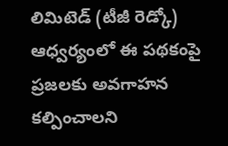లిమిటెడ్ (టీజీ రెడ్కో) ఆధ్వర్యంలో ఈ పథకంపై ప్రజలకు అవగాహన కల్పించాలని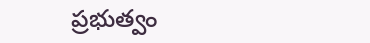ప్రభుత్వం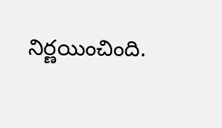నిర్ణయించింది.